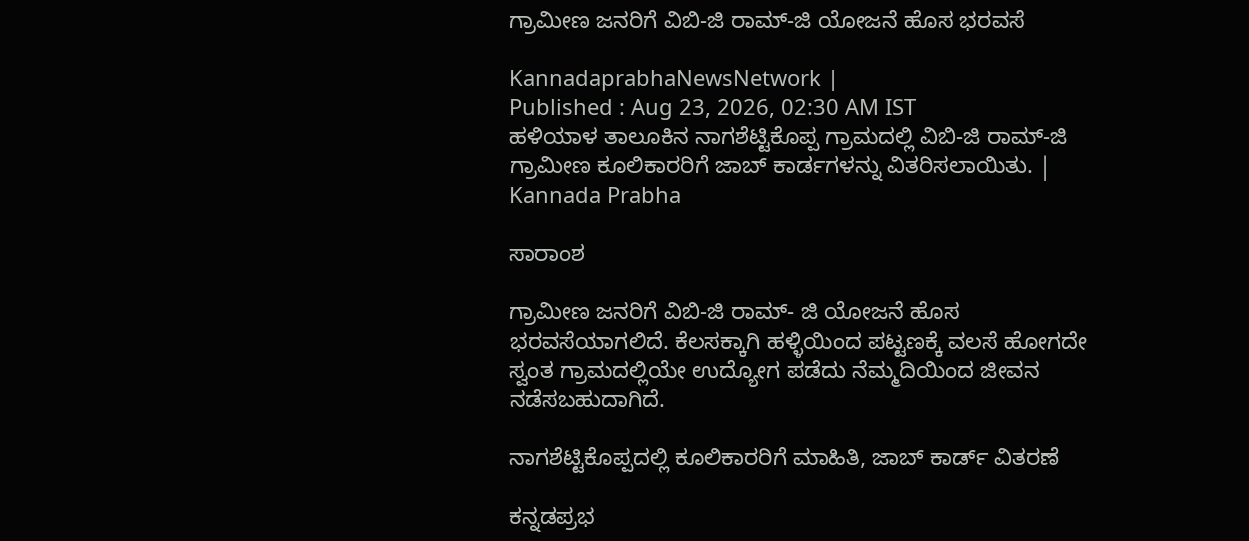ಗ್ರಾಮೀಣ ಜನರಿಗೆ ವಿಬಿ-ಜಿ ರಾಮ್-ಜಿ ಯೋಜನೆ ಹೊಸ ಭರವಸೆ

KannadaprabhaNewsNetwork |
Published : Aug 23, 2026, 02:30 AM IST
ಹಳಿಯಾಳ ತಾಲೂಕಿನ ನಾಗಶೆಟ್ಟಿಕೊಪ್ಪ ಗ್ರಾಮದಲ್ಲಿ ವಿಬಿ-ಜಿ ರಾಮ್-ಜಿ ಗ್ರಾಮೀಣ ಕೂಲಿಕಾರರಿಗೆ ಜಾಬ್ ಕಾರ್ಡಗಳನ್ನು ವಿತರಿಸಲಾಯಿತು. | Kannada Prabha

ಸಾರಾಂಶ

ಗ್ರಾಮೀಣ ಜನರಿಗೆ ವಿಬಿ-ಜಿ ರಾಮ್- ಜಿ ಯೋಜನೆ ಹೊಸ ಭರವಸೆಯಾಗಲಿದೆ. ಕೆಲಸಕ್ಕಾಗಿ ಹಳ್ಳಿಯಿಂದ ಪಟ್ಟಣಕ್ಕೆ ವಲಸೆ ಹೋಗದೇ ಸ್ವಂತ ಗ್ರಾಮದಲ್ಲಿಯೇ ಉದ್ಯೋಗ ಪಡೆದು ನೆಮ್ಮದಿಯಿಂದ ಜೀವನ ನಡೆಸಬಹುದಾಗಿದೆ.

ನಾಗಶೆಟ್ಟಿಕೊಪ್ಪದಲ್ಲಿ ಕೂಲಿಕಾರರಿಗೆ ಮಾಹಿತಿ, ಜಾಬ್‌ ಕಾರ್ಡ್‌ ವಿತರಣೆ

ಕನ್ನಡಪ್ರಭ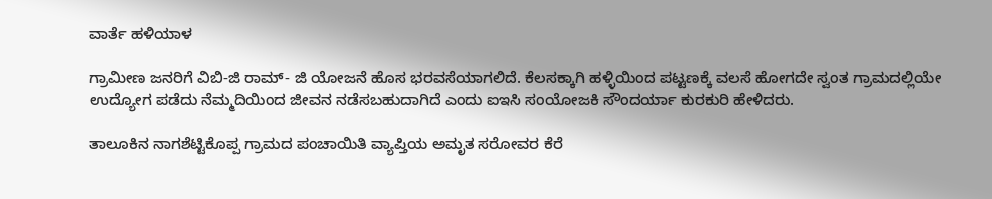ವಾರ್ತೆ ಹಳಿಯಾಳ

ಗ್ರಾಮೀಣ ಜನರಿಗೆ ವಿಬಿ-ಜಿ ರಾಮ್- ಜಿ ಯೋಜನೆ ಹೊಸ ಭರವಸೆಯಾಗಲಿದೆ. ಕೆಲಸಕ್ಕಾಗಿ ಹಳ್ಳಿಯಿಂದ ಪಟ್ಟಣಕ್ಕೆ ವಲಸೆ ಹೋಗದೇ ಸ್ವಂತ ಗ್ರಾಮದಲ್ಲಿಯೇ ಉದ್ಯೋಗ ಪಡೆದು ನೆಮ್ಮದಿಯಿಂದ ಜೀವನ ನಡೆಸಬಹುದಾಗಿದೆ ಎಂದು ಐಇಸಿ ಸಂಯೋಜಕಿ ಸೌಂದರ್ಯಾ ಕುರಕುರಿ ಹೇಳಿದರು.

ತಾಲೂಕಿನ ನಾಗಶೆಟ್ಟಿಕೊಪ್ಪ ಗ್ರಾಮದ ಪಂಚಾಯಿತಿ ವ್ಯಾಪ್ತಿಯ ಅಮೃತ ಸರೋವರ ಕೆರೆ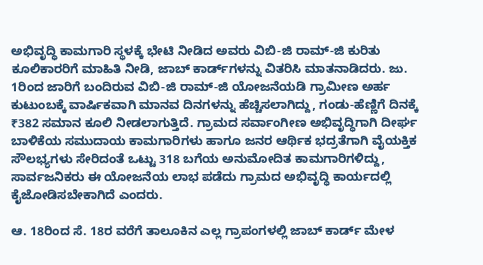ಅಭಿವೃದ್ಧಿ ಕಾಮಗಾರಿ ಸ್ಥಳಕ್ಕೆ ಭೇಟಿ ನೀಡಿದ ಅವರು ವಿಬಿ-ಜಿ ರಾಮ್-ಜಿ ಕುರಿತು ಕೂಲಿಕಾರರಿಗೆ ಮಾಹಿತಿ ನೀಡಿ, ಜಾಬ್ ಕಾರ್ಡ್‌ಗಳನ್ನು ವಿತರಿಸಿ ಮಾತನಾಡಿದರು. ಜು. 1ರಿಂದ ಜಾರಿಗೆ ಬಂದಿರುವ ವಿಬಿ-ಜಿ ರಾಮ್-ಜಿ ಯೋಜನೆಯಡಿ ಗ್ರಾಮೀಣ ಅರ್ಹ ಕುಟುಂಬಕ್ಕೆ ವಾರ್ಷಿಕವಾಗಿ ಮಾನವ ದಿನಗಳನ್ನು ಹೆಚ್ಚಿಸಲಾಗಿದ್ದು, ಗಂಡು-ಹೆಣ್ಣಿಗೆ ದಿನಕ್ಕೆ ₹382 ಸಮಾನ ಕೂಲಿ ನೀಡಲಾಗುತ್ತಿದೆ. ಗ್ರಾಮದ ಸರ್ವಾಂಗೀಣ ಅಭಿವೃದ್ಧಿಗಾಗಿ ದೀರ್ಘ ಬಾಳಿಕೆಯ ಸಮುದಾಯ ಕಾಮಗಾರಿಗಳು ಹಾಗೂ ಜನರ ಆರ್ಥಿಕ ಭದ್ರತೆಗಾಗಿ ವೈಯಕ್ತಿಕ ಸೌಲಭ್ಯಗಳು ಸೇರಿದಂತೆ ಒಟ್ಟು 318 ಬಗೆಯ ಅನುಮೋದಿತ ಕಾಮಗಾರಿಗಳಿದ್ದು, ಸಾರ್ವಜನಿಕರು ಈ ಯೋಜನೆಯ ಲಾಭ ಪಡೆದು ಗ್ರಾಮದ ಅಭಿವೃದ್ಧಿ ಕಾರ್ಯದಲ್ಲಿ ಕೈಜೋಡಿಸಬೇಕಾಗಿದೆ ಎಂದರು.

ಆ. 18ರಿಂದ ಸೆ. 18ರ ವರೆಗೆ ತಾಲೂಕಿನ ಎಲ್ಲ ಗ್ರಾಪಂಗಳಲ್ಲಿ ಜಾಬ್ ಕಾರ್ಡ್‌ ಮೇಳ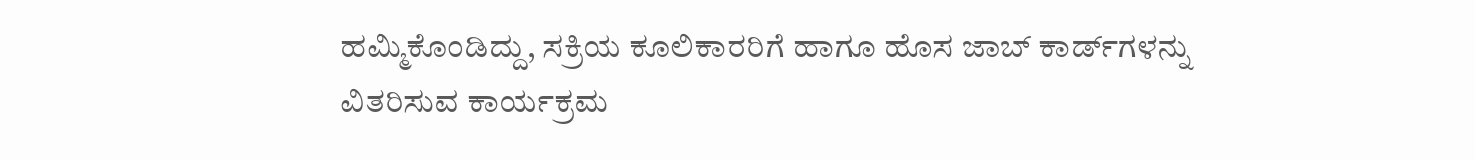ಹಮ್ಮಿಕೊಂಡಿದ್ದು, ಸಕ್ರಿಯ ಕೂಲಿಕಾರರಿಗೆ ಹಾಗೂ ಹೊಸ ಜಾಬ್ ಕಾರ್ಡ್‌ಗಳನ್ನು ವಿತರಿಸುವ ಕಾರ್ಯಕ್ರಮ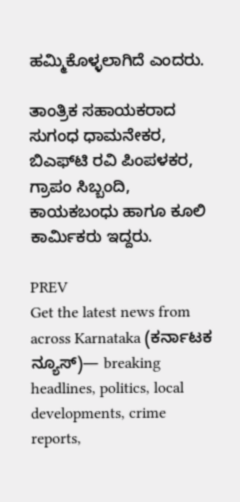ಹಮ್ಮಿಕೊಳ್ಳಲಾಗಿದೆ ಎಂದರು.

ತಾಂತ್ರಿಕ ಸಹಾಯಕರಾದ ಸುಗಂಧ ಧಾಮನೇಕರ, ಬಿಎಫ್‌ಟಿ ರವಿ ಪಿಂಪಳಕರ, ಗ್ರಾಪಂ ಸಿಬ್ಬಂದಿ, ಕಾಯಕಬಂಧು ಹಾಗೂ ಕೂಲಿ ಕಾರ್ಮಿಕರು ಇದ್ದರು.

PREV
Get the latest news from across Karnataka (ಕರ್ನಾಟಕ ನ್ಯೂಸ್)— breaking headlines, politics, local developments, crime reports,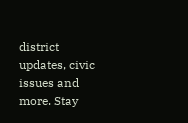district updates, civic issues and more. Stay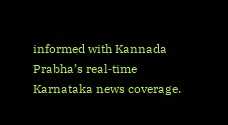informed with Kannada Prabha’s real‑time Karnataka news coverage.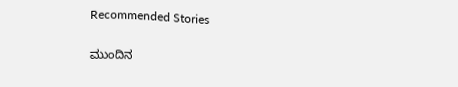Recommended Stories

ಮುಂದಿನ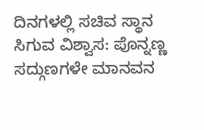ದಿನಗಳಲ್ಲಿ ಸಚಿವ ಸ್ಥಾನ ಸಿಗುವ ವಿಶ್ವಾಸ: ಪೊನ್ನಣ್ಣ
ಸದ್ಗುಣಗಳೇ ಮಾನವನ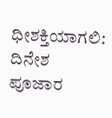ಧೀಶಕ್ತಿಯಾಗಲಿ: ದಿನೇಶ ಪೂಜಾರ